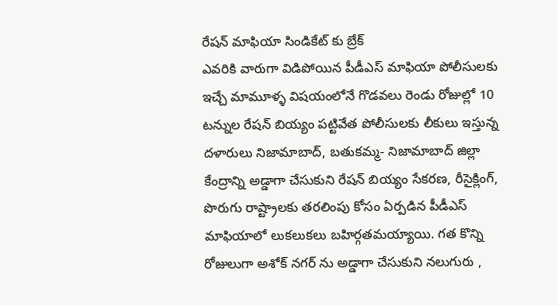రేషన్ మాఫియా సిండికేట్ కు బ్రేక్
ఎవరికి వారుగా విడిపోయిన పీడీఎస్ మాఫియా పోలీసులకు ఇచ్చే మామూళ్ళ విషయంలోనే గొడవలు రెండు రోజుల్లో 10 టన్నుల రేషన్ బియ్యం పట్టివేత పోలీసులకు లీకులు ఇస్తున్న దళారులు నిజామాబాద్, బతుకమ్మ- నిజామాబాద్ జిల్లా కేంద్రాన్ని అడ్డాగా చేసుకుని రేషన్ బియ్యం సేకరణ, రీసైక్లింగ్, పొరుగు రాష్ట్రాలకు తరలింపు కోసం ఏర్పడిన పీడీఎస్ మాఫియాలో లుకలుకలు బహిర్గతమయ్యాయి. గత కొన్ని రోజులుగా అశోక్ నగర్ ను అడ్డాగా చేసుకుని నలుగురు ,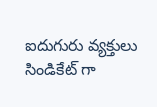ఐదుగురు వ్యక్తులు సిండికేట్ గా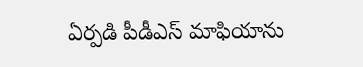ఏర్పడి పీడీఎస్ మాఫియాను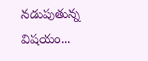నడుపుతున్న విషయం...